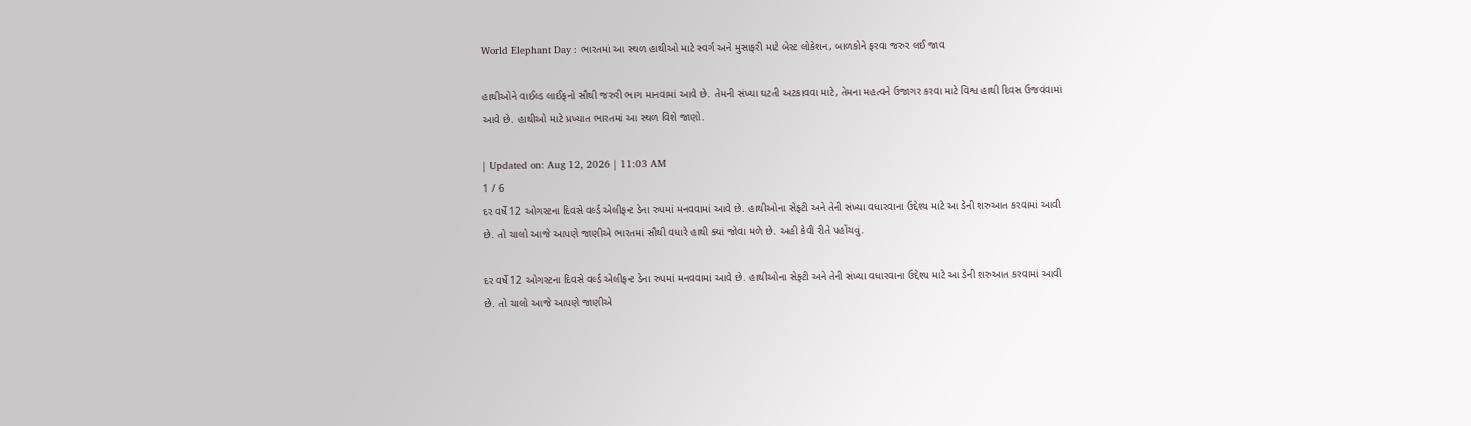World Elephant Day : ભારતમાં આ સ્થળ હાથીઓ માટે સ્વર્ગ અને મુસાફરી માટે બેસ્ટ લોકેશન, બાળકોને ફરવા જરુર લઈ જાવ

હાથીઓને વાઈલ્ડ લાઈફનો સૌથી જરુરી ભાગ માનવામાં આવે છે. તેમની સંખ્યા ઘટતી અટકાવવા માટે, તેમના મહત્વને ઉજાગર કરવા માટે વિશ્વ હાથી દિવસ ઉજવવામાં આવે છે. હાથીઓ માટે પ્રખ્યાત ભારતમાં આ સ્થળ વિશે જાણો.

| Updated on: Aug 12, 2026 | 11:03 AM
1 / 6
દર વર્ષે 12 ઓગસ્ટના દિવસે વર્લ્ડ એલીફન્ટ ડેના રુપમાં મનવવામાં આવે છે. હાથીઓના સેફ્ટી અને તેની સંખ્યા વધારવાના ઉદ્દેશ્ય માટે આ ડેની શરુઆત કરવામાં આવી છે. તો ચાલો આજે આપણે જાણીએ ભારતમાં સૌથી વધારે હાથી ક્યાં જોવા મળે છે. અહી કેવી રીતે પહોંચવું.

દર વર્ષે 12 ઓગસ્ટના દિવસે વર્લ્ડ એલીફન્ટ ડેના રુપમાં મનવવામાં આવે છે. હાથીઓના સેફ્ટી અને તેની સંખ્યા વધારવાના ઉદ્દેશ્ય માટે આ ડેની શરુઆત કરવામાં આવી છે. તો ચાલો આજે આપણે જાણીએ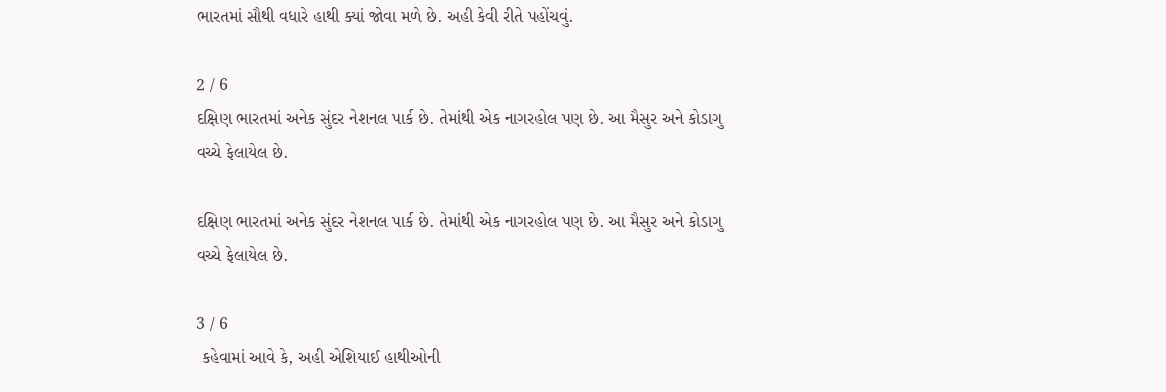ભારતમાં સૌથી વધારે હાથી ક્યાં જોવા મળે છે. અહી કેવી રીતે પહોંચવું.

2 / 6
દક્ષિણ ભારતમાં અનેક સુંદર નેશનલ પાર્ક છે. તેમાંથી એક નાગરહોલ પણ છે. આ મૈસુર અને કોડાગુ વચ્ચે ફેલાયેલ છે.

દક્ષિણ ભારતમાં અનેક સુંદર નેશનલ પાર્ક છે. તેમાંથી એક નાગરહોલ પણ છે. આ મૈસુર અને કોડાગુ વચ્ચે ફેલાયેલ છે.

3 / 6
 કહેવામાં આવે કે, અહી એશિયાઈ હાથીઓની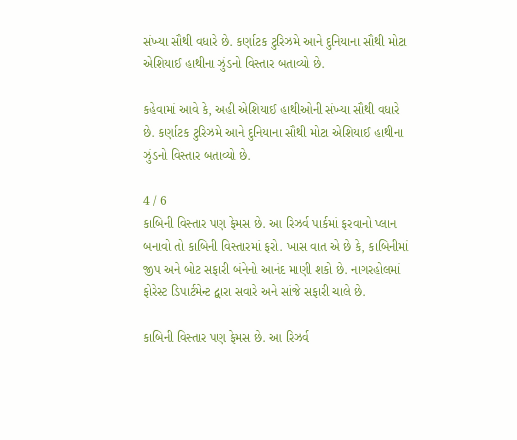સંખ્યા સૌથી વધારે છે. કર્ણાટક ટુરિઝમે આને દુનિયાના સૌથી મોટા એશિયાઈ હાથીના ઝુંડનો વિસ્તાર બતાવ્યો છે.

કહેવામાં આવે કે, અહી એશિયાઈ હાથીઓની સંખ્યા સૌથી વધારે છે. કર્ણાટક ટુરિઝમે આને દુનિયાના સૌથી મોટા એશિયાઈ હાથીના ઝુંડનો વિસ્તાર બતાવ્યો છે.

4 / 6
કાબિની વિસ્તાર પણ ફેમસ છે. આ રિઝર્વ પાર્કમાં ફરવાનો પ્લાન બનાવો તો કાબિની વિસ્તારમાં ફરો. ખાસ વાત એ છે કે, કાબિનીમાં જીપ અને બોટ સફારી બંનેનો આનંદ માણી શકો છે. નાગરહોલમાં ફોરેસ્ટ ડિપાર્ટમેન્ટ દ્વારા સવારે અને સાંજે સફારી ચાલે છે.

કાબિની વિસ્તાર પણ ફેમસ છે. આ રિઝર્વ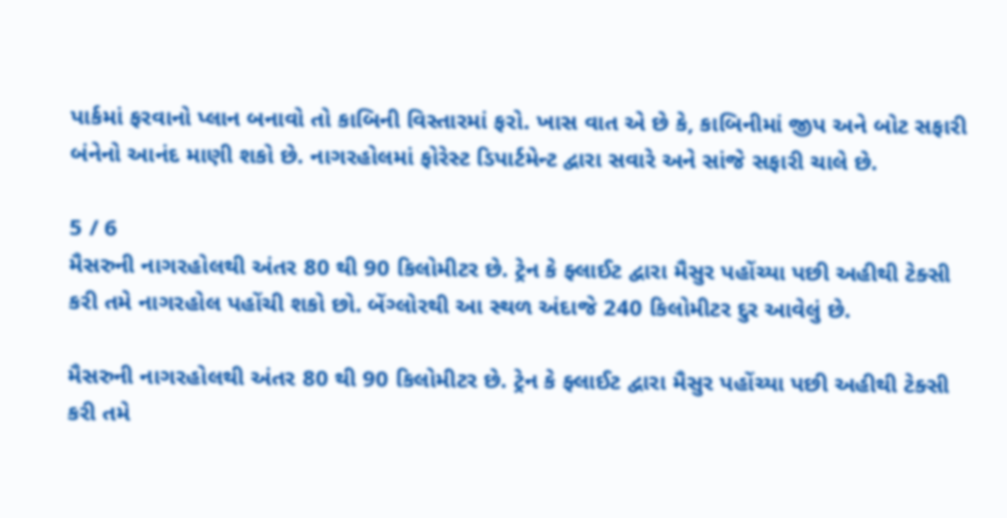પાર્કમાં ફરવાનો પ્લાન બનાવો તો કાબિની વિસ્તારમાં ફરો. ખાસ વાત એ છે કે, કાબિનીમાં જીપ અને બોટ સફારી બંનેનો આનંદ માણી શકો છે. નાગરહોલમાં ફોરેસ્ટ ડિપાર્ટમેન્ટ દ્વારા સવારે અને સાંજે સફારી ચાલે છે.

5 / 6
મૈસરુની નાગરહોલથી અંતર 80 થી 90 કિલોમીટર છે. ટ્રેન કે ફ્લાઈટ દ્વારા મૈસુર પહોંચ્યા પછી અહીથી ટેક્સી કરી તમે નાગરહોલ પહોંચી શકો છો. બેંગ્લોરથી આ સ્થળ અંદાજે 240 કિલોમીટર દુર આવેલું છે.

મૈસરુની નાગરહોલથી અંતર 80 થી 90 કિલોમીટર છે. ટ્રેન કે ફ્લાઈટ દ્વારા મૈસુર પહોંચ્યા પછી અહીથી ટેક્સી કરી તમે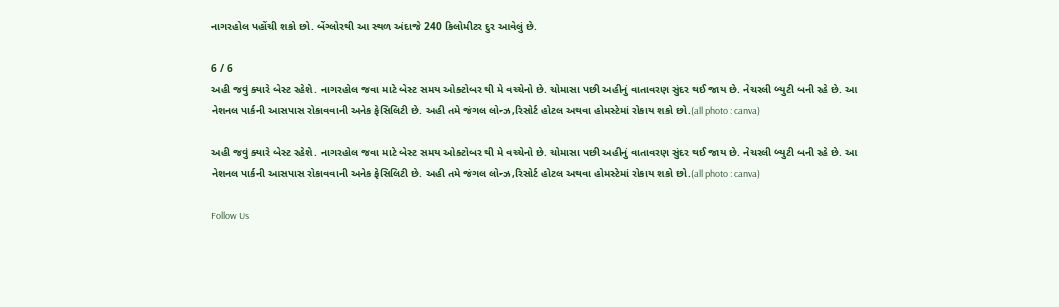નાગરહોલ પહોંચી શકો છો. બેંગ્લોરથી આ સ્થળ અંદાજે 240 કિલોમીટર દુર આવેલું છે.

6 / 6
અહી જવું ક્યારે બેસ્ટ રહેશે. નાગરહોલ જવા માટે બેસ્ટ સમય ઓક્ટોબર થી મે વચ્ચેનો છે. ચોમાસા પછી અહીનું વાતાવરણ સુંદર થઈ જાય છે. નેચરલી બ્યુટી બની રહે છે. આ નેશનલ પાર્કની આસપાસ રોકાવવાની અનેક ફેસિલિટી છે. અહી તમે જંગલ લોન્ઝ,રિસોર્ટ હોટલ અથવા હોમસ્ટેમાં રોકાય શકો છો.(all photo : canva)

અહી જવું ક્યારે બેસ્ટ રહેશે. નાગરહોલ જવા માટે બેસ્ટ સમય ઓક્ટોબર થી મે વચ્ચેનો છે. ચોમાસા પછી અહીનું વાતાવરણ સુંદર થઈ જાય છે. નેચરલી બ્યુટી બની રહે છે. આ નેશનલ પાર્કની આસપાસ રોકાવવાની અનેક ફેસિલિટી છે. અહી તમે જંગલ લોન્ઝ,રિસોર્ટ હોટલ અથવા હોમસ્ટેમાં રોકાય શકો છો.(all photo : canva)

Follow Us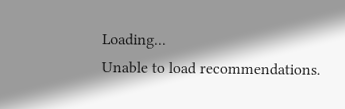Loading...
Unable to load recommendations.